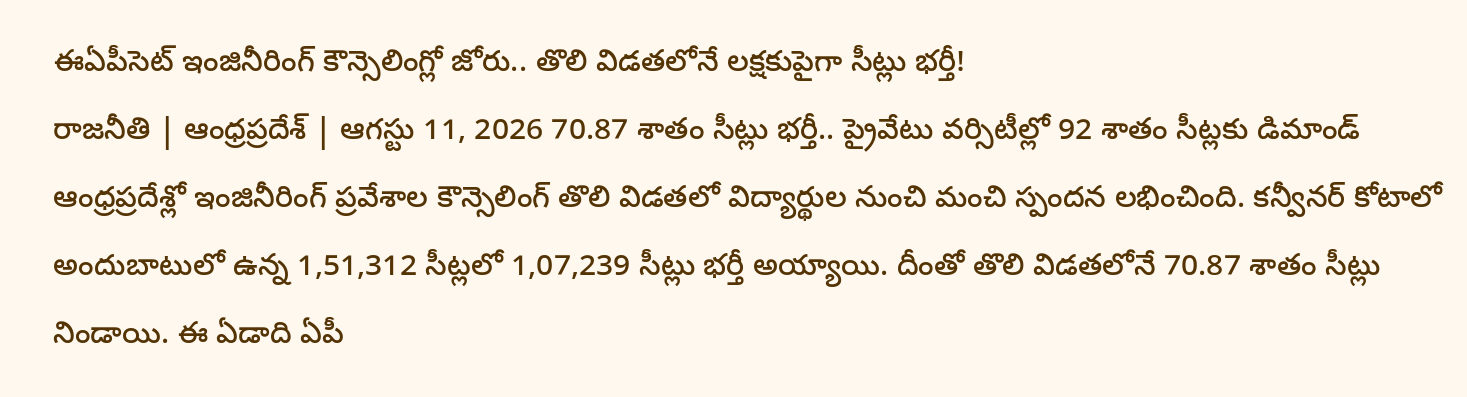ఈఏపీసెట్ ఇంజినీరింగ్ కౌన్సెలింగ్లో జోరు.. తొలి విడతలోనే లక్షకుపైగా సీట్లు భర్తీ!
రాజనీతి | ఆంధ్రప్రదేశ్ | ఆగస్టు 11, 2026 70.87 శాతం సీట్లు భర్తీ.. ప్రైవేటు వర్సిటీల్లో 92 శాతం సీట్లకు డిమాండ్ ఆంధ్రప్రదేశ్లో ఇంజినీరింగ్ ప్రవేశాల కౌన్సెలింగ్ తొలి విడతలో విద్యార్థుల నుంచి మంచి స్పందన లభించింది. కన్వీనర్ కోటాలో అందుబాటులో ఉన్న 1,51,312 సీట్లలో 1,07,239 సీట్లు భర్తీ అయ్యాయి. దీంతో తొలి విడతలోనే 70.87 శాతం సీట్లు నిండాయి. ఈ ఏడాది ఏపీ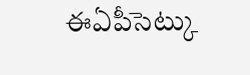ఈఏపీసెట్కు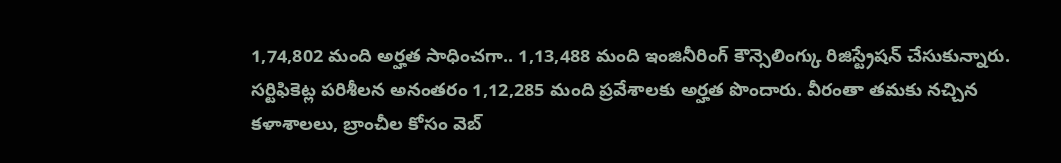1,74,802 మంది అర్హత సాధించగా.. 1,13,488 మంది ఇంజినీరింగ్ కౌన్సెలింగ్కు రిజిస్ట్రేషన్ చేసుకున్నారు. సర్టిఫికెట్ల పరిశీలన అనంతరం 1,12,285 మంది ప్రవేశాలకు అర్హత పొందారు. వీరంతా తమకు నచ్చిన కళాశాలలు, బ్రాంచీల కోసం వెబ్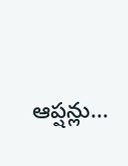ఆప్షన్లు...